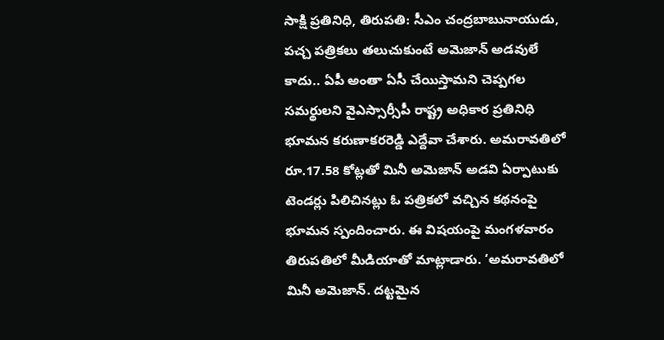సాక్షి ప్రతినిధి, తిరుపతి: సీఎం చంద్రబాబునాయుడు, పచ్చ పత్రికలు తలుచుకుంటే అమెజాన్ అడవులే కాదు.. ఏపీ అంతా ఏసీ చేయిస్తామని చెప్పగల సమర్థులని వైఎస్సార్సీపీ రాష్ట్ర అధికార ప్రతినిధి భూమన కరుణాకరరెడ్డి ఎద్దేవా చేశారు. అమరావతిలో రూ.17.58 కోట్లతో మినీ అమెజాన్ అడవి ఏర్పాటుకు టెండర్లు పిలిచినట్లు ఓ పత్రికలో వచ్చిన కథనంపై భూమన స్పందించారు. ఈ విషయంపై మంగళవారం తిరుపతిలో మీడియాతో మాట్లాడారు. ‘అమరావతిలో మినీ అమెజాన్. దట్టమైన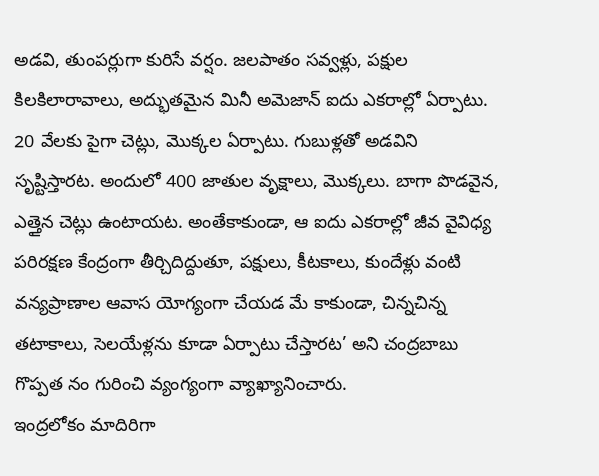అడవి, తుంపర్లుగా కురిసే వర్షం. జలపాతం సవ్వళ్లు, పక్షుల కిలకిలారావాలు, అద్భుతమైన మినీ అమెజాన్ ఐదు ఎకరాల్లో ఏర్పాటు. 20 వేలకు పైగా చెట్లు, మొక్కల ఏర్పాటు. గుబుళ్లతో అడవిని సృష్టిస్తారట. అందులో 400 జాతుల వృక్షాలు, మొక్కలు. బాగా పొడవైన, ఎత్తైన చెట్లు ఉంటాయట. అంతేకాకుండా, ఆ ఐదు ఎకరాల్లో జీవ వైవిధ్య పరిరక్షణ కేంద్రంగా తీర్చిదిద్దుతూ, పక్షులు, కీటకాలు, కుందేళ్లు వంటి వన్యప్రాణాల ఆవాస యోగ్యంగా చేయడ మే కాకుండా, చిన్నచిన్న తటాకాలు, సెలయేళ్లను కూడా ఏర్పాటు చేస్తారట’ అని చంద్రబాబు గొప్పత నం గురించి వ్యంగ్యంగా వ్యాఖ్యానించారు.
ఇంద్రలోకం మాదిరిగా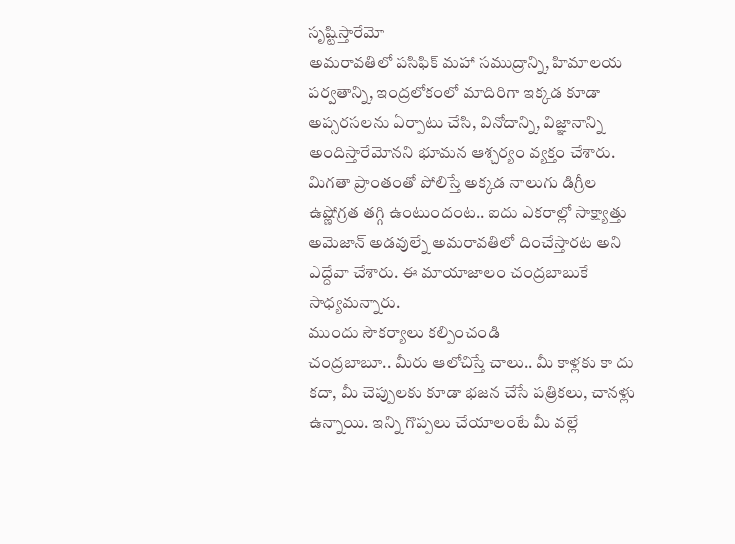సృష్టిస్తారేమో
అమరావతిలో పసిఫిక్ మహా సముద్రాన్ని, హిమాలయ పర్వతాన్ని, ఇంద్రలోకంలో మాదిరిగా ఇక్కడ కూడా అప్సరసలను ఏర్పాటు చేసి, వినోదాన్ని, విజ్ఞానాన్ని అందిస్తారేమోనని భూమన ఆశ్చర్యం వ్యక్తం చేశారు. మిగతా ప్రాంతంతో పోలిస్తే అక్కడ నాలుగు డిగ్రీల ఉష్ణోగ్రత తగ్గి ఉంటుందంట.. ఐదు ఎకరాల్లో సాక్ష్యాత్తు అమెజాన్ అడవుల్నే అమరావతిలో దించేస్తారట అని ఎద్దేవా చేశారు. ఈ మాయాజాలం చంద్రబాబుకే సాధ్యమన్నారు.
ముందు సౌకర్యాలు కల్పించండి
చంద్రబాబూ.. మీరు ఆలోచిస్తే చాలు.. మీ కాళ్లకు కా దు కదా, మీ చెప్పులకు కూడా భజన చేసే పత్రికలు, చానళ్లు ఉన్నాయి. ఇన్ని గొప్పలు చేయాలంటే మీ వల్లే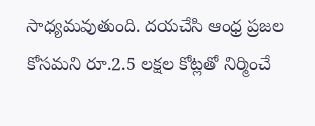సాధ్యమవుతుంది. దయచేసి ఆంధ్ర ప్రజల కోసమని రూ.2.5 లక్షల కోట్లతో నిర్మించే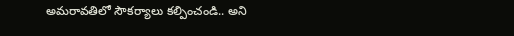అమరావతిలో సౌకర్యాలు కల్పించండి.. అని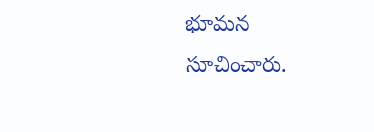భూమన సూచించారు.